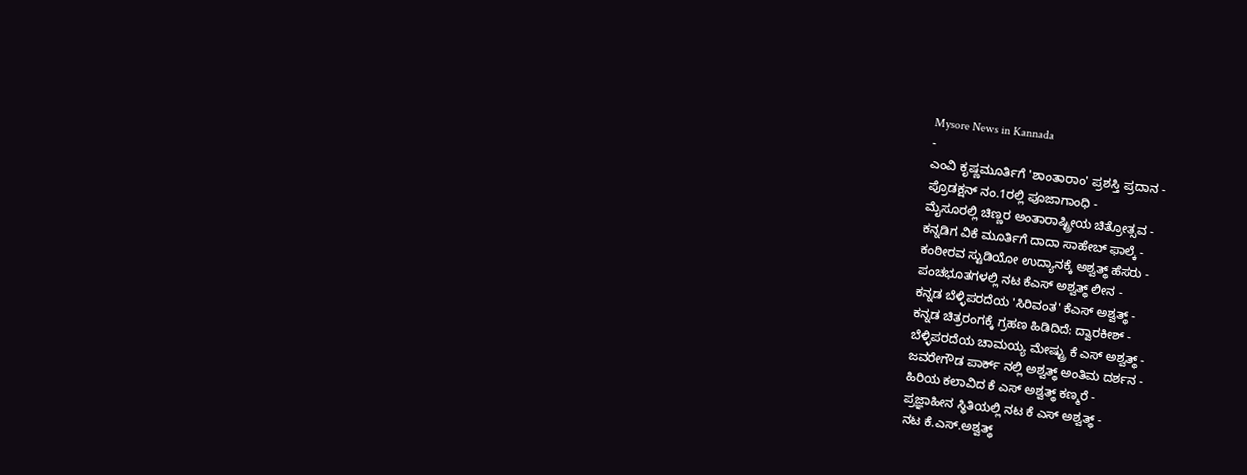Mysore News in Kannada
-
ಎಂವಿ ಕೃಷ್ಣಮೂರ್ತಿಗೆ 'ಶಾಂತಾರಾಂ' ಪ್ರಶಸ್ತಿ ಪ್ರದಾನ -
ಪ್ರೊಡಕ್ಷನ್ ನಂ.1ರಲ್ಲಿ ಪೂಜಾಗಾಂಧಿ -
ಮೈಸೂರಲ್ಲಿ ಚಿಣ್ಣರ ಅಂತಾರಾಷ್ಟ್ರೀಯ ಚಿತ್ರೋತ್ಸವ -
ಕನ್ನಡಿಗ ವಿಕೆ ಮೂರ್ತಿಗೆ ದಾದಾ ಸಾಹೇಬ್ ಫಾಲ್ಕೆ -
ಕಂಠೀರವ ಸ್ಟುಡಿಯೋ ಉದ್ಯಾನಕ್ಕೆ ಅಶ್ವತ್ಥ್ ಹೆಸರು -
ಪಂಚಭೂತಗಳಲ್ಲಿ ನಟ ಕೆಎಸ್ ಅಶ್ವತ್ಥ್ ಲೀನ -
ಕನ್ನಡ ಬೆಳ್ಳಿಪರದೆಯ 'ಸಿರಿವಂತ' ಕೆಎಸ್ ಅಶ್ವತ್ಥ್ -
ಕನ್ನಡ ಚಿತ್ರರಂಗಕ್ಕೆ ಗ್ರಹಣ ಹಿಡಿದಿದೆ: ದ್ವಾರಕೀಶ್ -
ಬೆಳ್ಳಿಪರದೆಯ ಚಾಮಯ್ಯ ಮೇಷ್ಟ್ರು ಕೆ ಎಸ್ ಅಶ್ವತ್ಥ್ -
ಜವರೇಗೌಡ ಪಾರ್ಕ್ ನಲ್ಲಿ ಅಶ್ವತ್ಥ್ ಅಂತಿಮ ದರ್ಶನ -
ಹಿರಿಯ ಕಲಾವಿದ ಕೆ ಎಸ್ ಅಶ್ವತ್ಥ್ ಕಣ್ಮರೆ -
ಪ್ರಜ್ಞಾಹೀನ ಸ್ಥಿತಿಯಲ್ಲಿ ನಟ ಕೆ ಎಸ್ ಅಶ್ವತ್ಥ್ -
ನಟ ಕೆ.ಎಸ್.ಅಶ್ವತ್ಥ್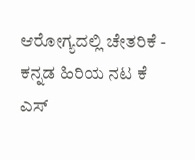ಆರೋಗ್ಯದಲ್ಲಿ ಚೇತರಿಕೆ -
ಕನ್ನಡ ಹಿರಿಯ ನಟ ಕೆ ಎಸ್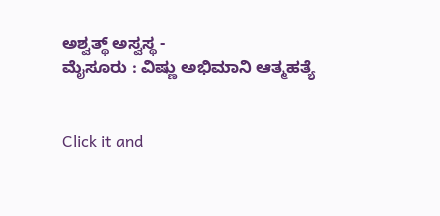ಅಶ್ವತ್ಥ್ ಅಸ್ವಸ್ಥ -
ಮೈಸೂರು : ವಿಷ್ಣು ಅಭಿಮಾನಿ ಆತ್ಮಹತ್ಯೆ


Click it and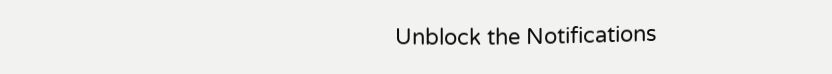Unblock the Notifications